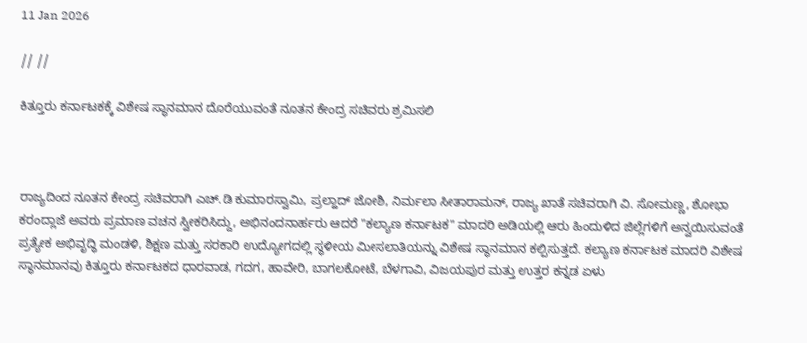11 Jan 2026

// //

ಕಿತ್ತೂರು ಕರ್ನಾಟಕಕ್ಕೆ ವಿಶೇಷ ಸ್ಥಾನಮಾನ ದೊರೆಯುವಂತೆ ನೂತನ ಕೇಂದ್ರ ಸಚಿವರು ಶ್ರಮಿಸಲಿ



ರಾಜ್ಯದಿಂದ ನೂತನ ಕೇಂದ್ರ ಸಚಿವರಾಗಿ ಎಚ್.ಡಿ ಕುಮಾರಸ್ವಾಮಿ, ಪ್ರಲ್ಹಾದ್ ಜೋಶಿ, ನಿರ್ಮಲಾ ಸೀತಾರಾಮನ್, ರಾಜ್ಯ ಖಾತೆ ಸಚಿವರಾಗಿ ವಿ. ಸೋಮಣ್ಣ, ಶೋಭಾ ಕರಂದ್ಲಾಜೆ ಅವರು ಪ್ರಮಾಣ ವಚನ ಸ್ವೀಕರಿಸಿದ್ದು, ಅಭಿನಂದನಾರ್ಹರು ಆದರೆ "ಕಲ್ಯಾಣ ಕರ್ನಾಟಕ" ಮಾದರಿ ಅಡಿಯಲ್ಲಿ ಆರು ಹಿಂದುಳಿದ ಜಿಲ್ಲೆಗಳಿಗೆ ಅನ್ವಯಿಸುವಂತೆ ಪ್ರತ್ಯೇಕ ಅಭಿವೃದ್ಧಿ ಮಂಡಳಿ, ಶಿಕ್ಷಣ ಮತ್ತು ಸರಕಾರಿ ಉದ್ಯೋಗದಲ್ಲಿ ಸ್ಥಳೀಯ ಮೀಸಲಾತಿಯನ್ನು ವಿಶೇಷ ಸ್ಥಾನಮಾನ ಕಲ್ಪಿಸುತ್ತದೆ. ಕಲ್ಯಾಣ ಕರ್ನಾಟಕ ಮಾದರಿ ವಿಶೇಷ ಸ್ಥಾನಮಾನವು ಕಿತ್ತೂರು ಕರ್ನಾಟಕದ ಧಾರವಾಡ, ಗದಗ, ಹಾವೇರಿ, ಬಾಗಲಕೋಟೆ, ಬೆಳಗಾವಿ, ವಿಜಯಪುರ ಮತ್ತು ಉತ್ತರ ಕನ್ನಡ ಏಳು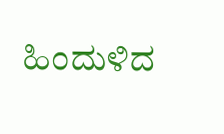ಹಿಂದುಳಿದ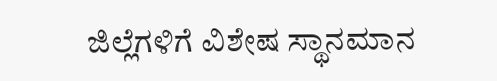ಜಿಲ್ಲೆಗಳಿಗೆ ವಿಶೇಷ ಸ್ಥಾನಮಾನ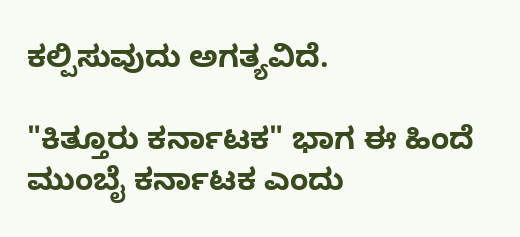ಕಲ್ಪಿಸುವುದು ಅಗತ್ಯವಿದೆ.

"ಕಿತ್ತೂರು ಕರ್ನಾಟಕ" ಭಾಗ ಈ ಹಿಂದೆ ಮುಂಬೈ ಕರ್ನಾಟಕ ಎಂದು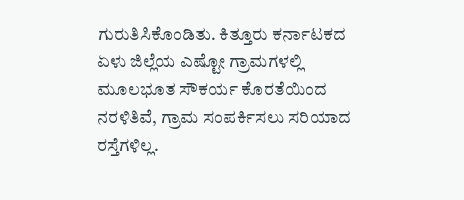ಗುರುತಿಸಿಕೊಂಡಿತು. ಕಿತ್ತೂರು ಕರ್ನಾಟಕದ ಏಳು ಜಿಲ್ಲೆಯ ಎಷ್ಟೋ ಗ್ರಾಮಗಳಲ್ಲಿ ಮೂಲಭೂತ ಸೌಕರ್ಯ ಕೊರತೆಯಿಂದ ನರಳಿತಿವೆ, ಗ್ರಾಮ ಸಂಪರ್ಕಿಸಲು ಸರಿಯಾದ ರಸ್ತೆಗಳಿಲ್ಲ.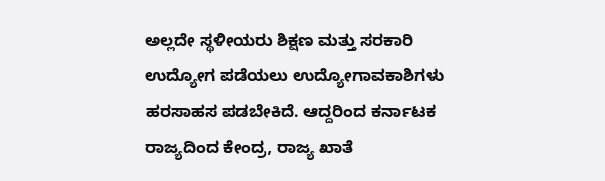ಅಲ್ಲದೇ ಸ್ಥಳೀಯರು ಶಿಕ್ಷಣ ಮತ್ತು ಸರಕಾರಿ ಉದ್ಯೋಗ ಪಡೆಯಲು ಉದ್ಯೋಗಾವಕಾಶಿಗಳು ಹರಸಾಹಸ ಪಡಬೇಕಿದೆ. ಆದ್ದರಿಂದ ಕರ್ನಾಟಕ ರಾಜ್ಯದಿಂದ ಕೇಂದ್ರ, ರಾಜ್ಯ ಖಾತೆ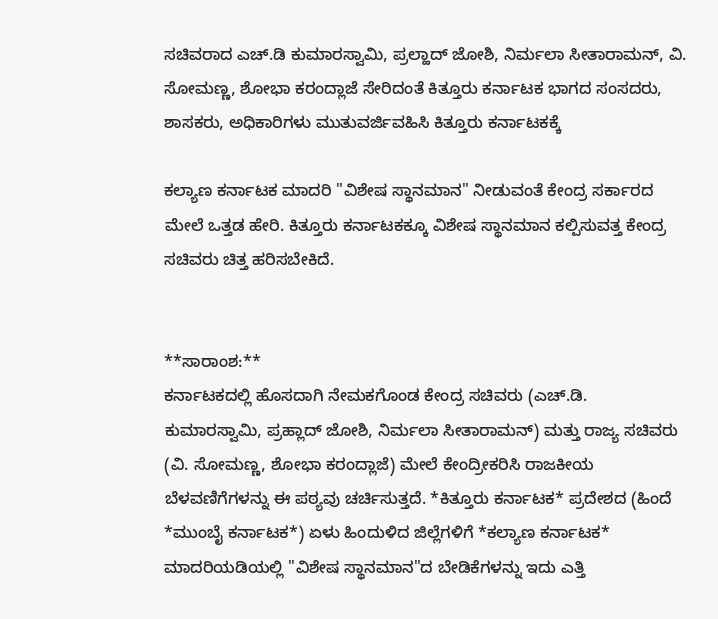ಸಚಿವರಾದ ಎಚ್.ಡಿ ಕುಮಾರಸ್ವಾಮಿ, ಪ್ರಲ್ಹಾದ್ ಜೋಶಿ, ನಿರ್ಮಲಾ ಸೀತಾರಾಮನ್, ವಿ. ಸೋಮಣ್ಣ, ಶೋಭಾ ಕರಂದ್ಲಾಜೆ ಸೇರಿದಂತೆ ಕಿತ್ತೂರು ಕರ್ನಾಟಕ ಭಾಗದ ಸಂಸದರು, ಶಾಸಕರು, ಅಧಿಕಾರಿಗಳು ಮುತುವರ್ಜಿವಹಿಸಿ ಕಿತ್ತೂರು ಕರ್ನಾಟಕಕ್ಕೆ

ಕಲ್ಯಾಣ ಕರ್ನಾಟಕ ಮಾದರಿ "ವಿಶೇಷ ಸ್ಥಾನಮಾನ" ನೀಡುವಂತೆ ಕೇಂದ್ರ ಸರ್ಕಾರದ ಮೇಲೆ ಒತ್ತಡ ಹೇರಿ. ಕಿತ್ತೂರು ಕರ್ನಾಟಕಕ್ಕೂ ವಿಶೇಷ ಸ್ಥಾನಮಾನ ಕಲ್ಪಿಸುವತ್ತ ಕೇಂದ್ರ ಸಚಿವರು ಚಿತ್ತ ಹರಿಸಬೇಕಿದೆ.


**ಸಾರಾಂಶ:**
ಕರ್ನಾಟಕದಲ್ಲಿ ಹೊಸದಾಗಿ ನೇಮಕಗೊಂಡ ಕೇಂದ್ರ ಸಚಿವರು (ಎಚ್.ಡಿ. ಕುಮಾರಸ್ವಾಮಿ, ಪ್ರಹ್ಲಾದ್ ಜೋಶಿ, ನಿರ್ಮಲಾ ಸೀತಾರಾಮನ್) ಮತ್ತು ರಾಜ್ಯ ಸಚಿವರು (ವಿ. ಸೋಮಣ್ಣ, ಶೋಭಾ ಕರಂದ್ಲಾಜೆ) ಮೇಲೆ ಕೇಂದ್ರೀಕರಿಸಿ ರಾಜಕೀಯ ಬೆಳವಣಿಗೆಗಳನ್ನು ಈ ಪಠ್ಯವು ಚರ್ಚಿಸುತ್ತದೆ. *ಕಿತ್ತೂರು ಕರ್ನಾಟಕ* ಪ್ರದೇಶದ (ಹಿಂದೆ *ಮುಂಬೈ ಕರ್ನಾಟಕ*) ಏಳು ಹಿಂದುಳಿದ ಜಿಲ್ಲೆಗಳಿಗೆ *ಕಲ್ಯಾಣ ಕರ್ನಾಟಕ* ಮಾದರಿಯಡಿಯಲ್ಲಿ "ವಿಶೇಷ ಸ್ಥಾನಮಾನ"ದ ಬೇಡಿಕೆಗಳನ್ನು ಇದು ಎತ್ತಿ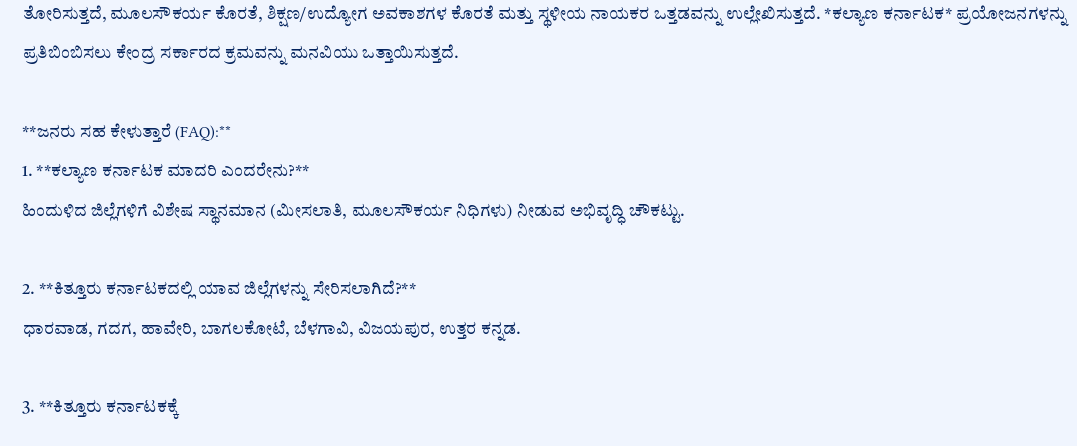ತೋರಿಸುತ್ತದೆ, ಮೂಲಸೌಕರ್ಯ ಕೊರತೆ, ಶಿಕ್ಷಣ/ಉದ್ಯೋಗ ಅವಕಾಶಗಳ ಕೊರತೆ ಮತ್ತು ಸ್ಥಳೀಯ ನಾಯಕರ ಒತ್ತಡವನ್ನು ಉಲ್ಲೇಖಿಸುತ್ತದೆ. *ಕಲ್ಯಾಣ ಕರ್ನಾಟಕ* ಪ್ರಯೋಜನಗಳನ್ನು ಪ್ರತಿಬಿಂಬಿಸಲು ಕೇಂದ್ರ ಸರ್ಕಾರದ ಕ್ರಮವನ್ನು ಮನವಿಯು ಒತ್ತಾಯಿಸುತ್ತದೆ.

**ಜನರು ಸಹ ಕೇಳುತ್ತಾರೆ (FAQ):**
1. **ಕಲ್ಯಾಣ ಕರ್ನಾಟಕ ಮಾದರಿ ಎಂದರೇನು?**
ಹಿಂದುಳಿದ ಜಿಲ್ಲೆಗಳಿಗೆ ವಿಶೇಷ ಸ್ಥಾನಮಾನ (ಮೀಸಲಾತಿ, ಮೂಲಸೌಕರ್ಯ ನಿಧಿಗಳು) ನೀಡುವ ಅಭಿವೃದ್ಧಿ ಚೌಕಟ್ಟು.

2. **ಕಿತ್ತೂರು ಕರ್ನಾಟಕದಲ್ಲಿ ಯಾವ ಜಿಲ್ಲೆಗಳನ್ನು ಸೇರಿಸಲಾಗಿದೆ?**
ಧಾರವಾಡ, ಗದಗ, ಹಾವೇರಿ, ಬಾಗಲಕೋಟೆ, ಬೆಳಗಾವಿ, ವಿಜಯಪುರ, ಉತ್ತರ ಕನ್ನಡ.

3. **ಕಿತ್ತೂರು ಕರ್ನಾಟಕಕ್ಕೆ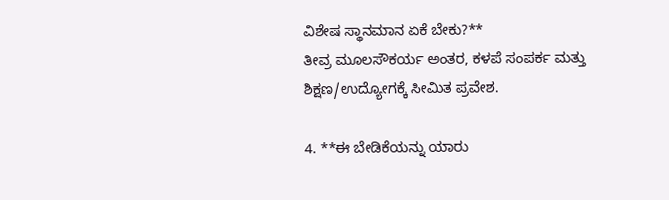ವಿಶೇಷ ಸ್ಥಾನಮಾನ ಏಕೆ ಬೇಕು?**
ತೀವ್ರ ಮೂಲಸೌಕರ್ಯ ಅಂತರ, ಕಳಪೆ ಸಂಪರ್ಕ ಮತ್ತು ಶಿಕ್ಷಣ/ಉದ್ಯೋಗಕ್ಕೆ ಸೀಮಿತ ಪ್ರವೇಶ.

4. **ಈ ಬೇಡಿಕೆಯನ್ನು ಯಾರು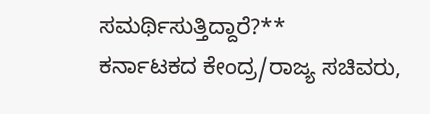ಸಮರ್ಥಿಸುತ್ತಿದ್ದಾರೆ?**
ಕರ್ನಾಟಕದ ಕೇಂದ್ರ/ರಾಜ್ಯ ಸಚಿವರು,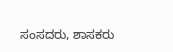ಸಂಸದರು, ಶಾಸಕರು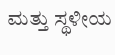ಮತ್ತು ಸ್ಥಳೀಯ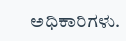ಅಧಿಕಾರಿಗಳು.